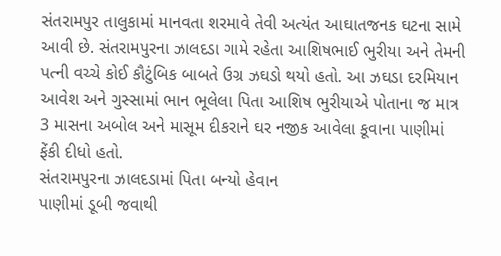સંતરામપુર તાલુકામાં માનવતા શરમાવે તેવી અત્યંત આઘાતજનક ઘટના સામે આવી છે. સંતરામપુરના ઝાલદડા ગામે રહેતા આશિષભાઈ ભુરીયા અને તેમની પત્ની વચ્ચે કોઈ કૌટુંબિક બાબતે ઉગ્ર ઝઘડો થયો હતો. આ ઝઘડા દરમિયાન આવેશ અને ગુસ્સામાં ભાન ભૂલેલા પિતા આશિષ ભુરીયાએ પોતાના જ માત્ર 3 માસના અબોલ અને માસૂમ દીકરાને ઘર નજીક આવેલા કૂવાના પાણીમાં ફેંકી દીધો હતો.
સંતરામપુરના ઝાલદડામાં પિતા બન્યો હેવાન
પાણીમાં ડૂબી જવાથી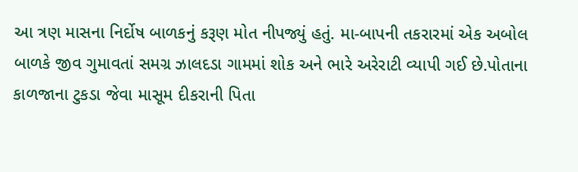આ ત્રણ માસના નિર્દોષ બાળકનું કરૂણ મોત નીપજ્યું હતું. મા-બાપની તકરારમાં એક અબોલ બાળકે જીવ ગુમાવતાં સમગ્ર ઝાલદડા ગામમાં શોક અને ભારે અરેરાટી વ્યાપી ગઈ છે.પોતાના કાળજાના ટુકડા જેવા માસૂમ દીકરાની પિતા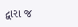દ્વારા જ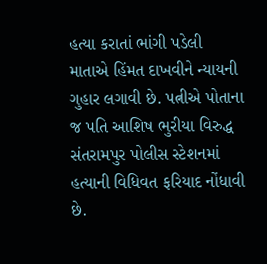હત્યા કરાતાં ભાંગી પડેલી માતાએ હિંમત દાખવીને ન્યાયની ગુહાર લગાવી છે. પત્નીએ પોતાના જ પતિ આશિષ ભુરીયા વિરુદ્ધ સંતરામપુર પોલીસ સ્ટેશનમાં હત્યાની વિધિવત ફરિયાદ નોંધાવી છે.